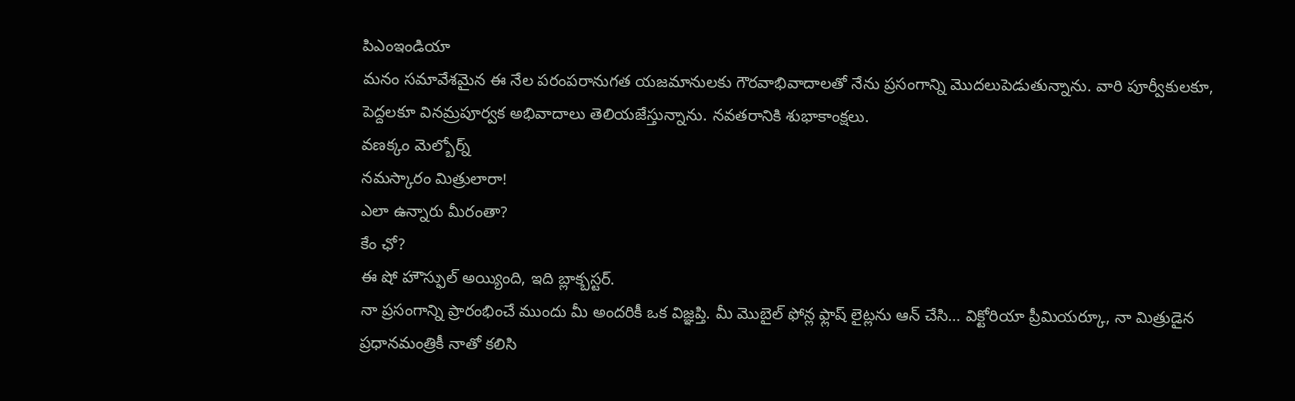పిఎంఇండియా
మనం సమావేశమైన ఈ నేల పరంపరానుగత యజమానులకు గౌరవాభివాదాలతో నేను ప్రసంగాన్ని మొదలుపెడుతున్నాను. వారి పూర్వీకులకూ, పెద్దలకూ వినమ్రపూర్వక అభివాదాలు తెలియజేస్తున్నాను. నవతరానికి శుభాకాంక్షలు.
వణక్కం మెల్బోర్న్
నమస్కారం మిత్రులారా!
ఎలా ఉన్నారు మీరంతా?
కేం ఛో?
ఈ షో హౌస్ఫుల్ అయ్యింది, ఇది బ్లాక్బస్టర్.
నా ప్రసంగాన్ని ప్రారంభించే ముందు మీ అందరికీ ఒక విజ్ఞప్తి. మీ మొబైల్ ఫోన్ల ఫ్లాష్ లైట్లను ఆన్ చేసి… విక్టోరియా ప్రీమియర్కూ, నా మిత్రుడైన ప్రధానమంత్రికీ నాతో కలిసి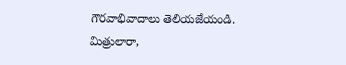గౌరవాభివాదాలు తెలియజేయండి.
మిత్రులారా,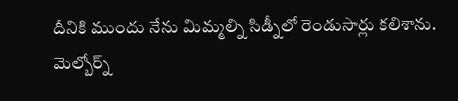దీనికి ముందు నేను మిమ్మల్ని సిడ్నీలో రెండుసార్లు కలిశాను. మెల్బోర్న్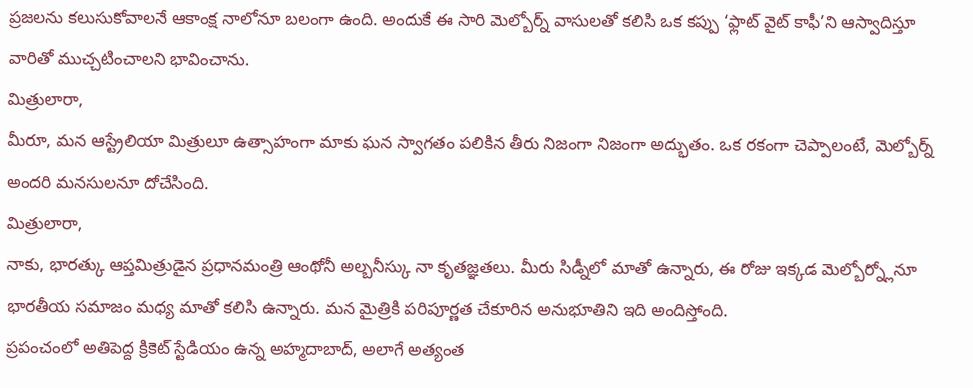ప్రజలను కలుసుకోవాలనే ఆకాంక్ష నాలోనూ బలంగా ఉంది. అందుకే ఈ సారి మెల్బోర్న్ వాసులతో కలిసి ఒక కప్పు ‘ఫ్లాట్ వైట్ కాఫీ’ని ఆస్వాదిస్తూ వారితో ముచ్చటించాలని భావించాను.
మిత్రులారా,
మీరూ, మన ఆస్ట్రేలియా మిత్రులూ ఉత్సాహంగా మాకు ఘన స్వాగతం పలికిన తీరు నిజంగా నిజంగా అద్భుతం. ఒక రకంగా చెప్పాలంటే, మెల్బోర్న్ అందరి మనసులనూ దోచేసింది.
మిత్రులారా,
నాకు, భారత్కు ఆప్తమిత్రుడైన ప్రధానమంత్రి ఆంథోనీ అల్బనీస్కు నా కృతజ్ఞతలు. మీరు సిడ్నీలో మాతో ఉన్నారు, ఈ రోజు ఇక్కడ మెల్బోర్న్లోనూ భారతీయ సమాజం మధ్య మాతో కలిసి ఉన్నారు. మన మైత్రికి పరిపూర్ణత చేకూరిన అనుభూతిని ఇది అందిస్తోంది.
ప్రపంచంలో అతిపెద్ద క్రికెట్ స్టేడియం ఉన్న అహ్మదాబాద్, అలాగే అత్యంత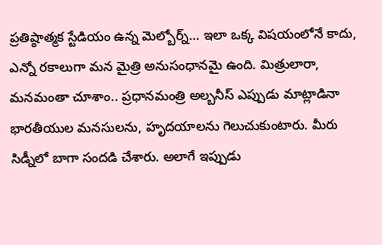ప్రతిష్ఠాత్మక స్టేడియం ఉన్న మెల్బోర్న్… ఇలా ఒక్క విషయంలోనే కాదు, ఎన్నో రకాలుగా మన మైత్రి అనుసంధానమై ఉంది. మిత్రులారా, మనమంతా చూశాం.. ప్రధానమంత్రి అల్బనీస్ ఎప్పుడు మాట్లాడినా భారతీయుల మనసులను, హృదయాలను గెలుచుకుంటారు. మీరు సిడ్నీలో బాగా సందడి చేశారు. అలాగే ఇప్పుడు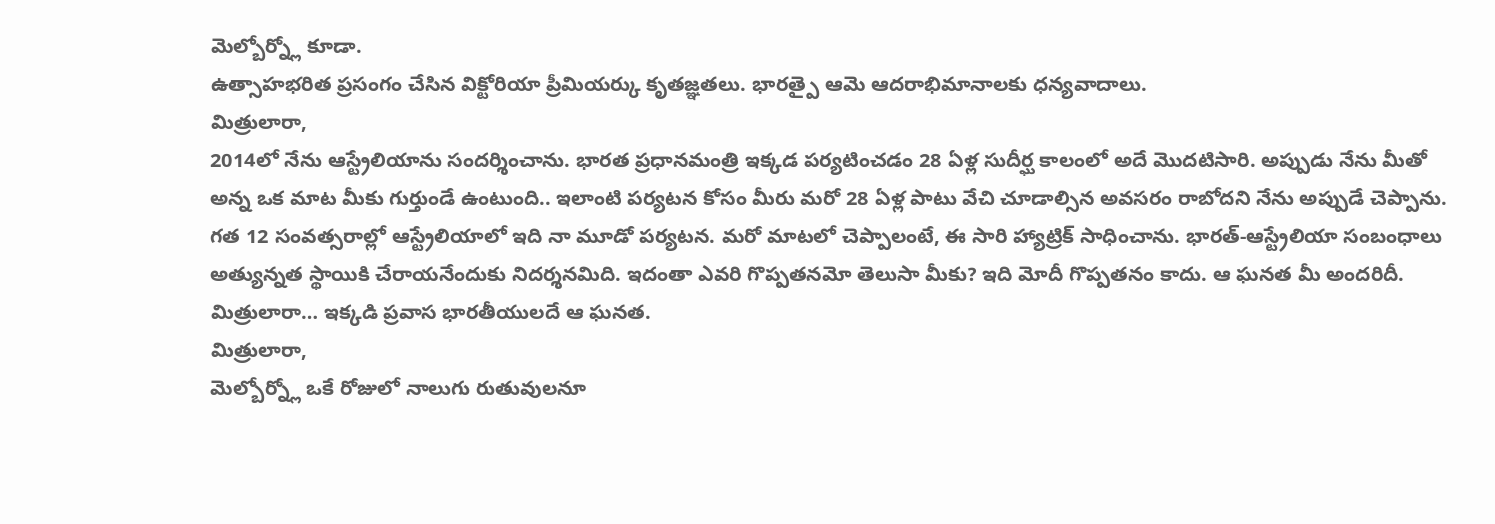మెల్బోర్న్లో కూడా.
ఉత్సాహభరిత ప్రసంగం చేసిన విక్టోరియా ప్రీమియర్కు కృతజ్ఞతలు. భారత్పై ఆమె ఆదరాభిమానాలకు ధన్యవాదాలు.
మిత్రులారా,
2014లో నేను ఆస్ట్రేలియాను సందర్శించాను. భారత ప్రధానమంత్రి ఇక్కడ పర్యటించడం 28 ఏళ్ల సుదీర్ఘ కాలంలో అదే మొదటిసారి. అప్పుడు నేను మీతో అన్న ఒక మాట మీకు గుర్తుండే ఉంటుంది.. ఇలాంటి పర్యటన కోసం మీరు మరో 28 ఏళ్ల పాటు వేచి చూడాల్సిన అవసరం రాబోదని నేను అప్పుడే చెప్పాను.
గత 12 సంవత్సరాల్లో ఆస్ట్రేలియాలో ఇది నా మూడో పర్యటన. మరో మాటలో చెప్పాలంటే, ఈ సారి హ్యాట్రిక్ సాధించాను. భారత్-ఆస్ట్రేలియా సంబంధాలు అత్యున్నత స్థాయికి చేరాయనేందుకు నిదర్శనమిది. ఇదంతా ఎవరి గొప్పతనమో తెలుసా మీకు? ఇది మోదీ గొప్పతనం కాదు. ఆ ఘనత మీ అందరిదీ. మిత్రులారా… ఇక్కడి ప్రవాస భారతీయులదే ఆ ఘనత.
మిత్రులారా,
మెల్బోర్న్లో ఒకే రోజులో నాలుగు రుతువులనూ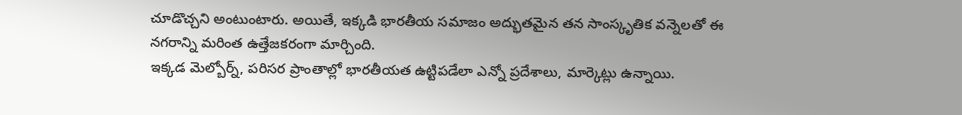చూడొచ్చని అంటుంటారు. అయితే, ఇక్కడి భారతీయ సమాజం అద్భుతమైన తన సాంస్కృతిక వన్నెలతో ఈ నగరాన్ని మరింత ఉత్తేజకరంగా మార్చింది.
ఇక్కడ మెల్బోర్న్, పరిసర ప్రాంతాల్లో భారతీయత ఉట్టిపడేలా ఎన్నో ప్రదేశాలు, మార్కెట్లు ఉన్నాయి.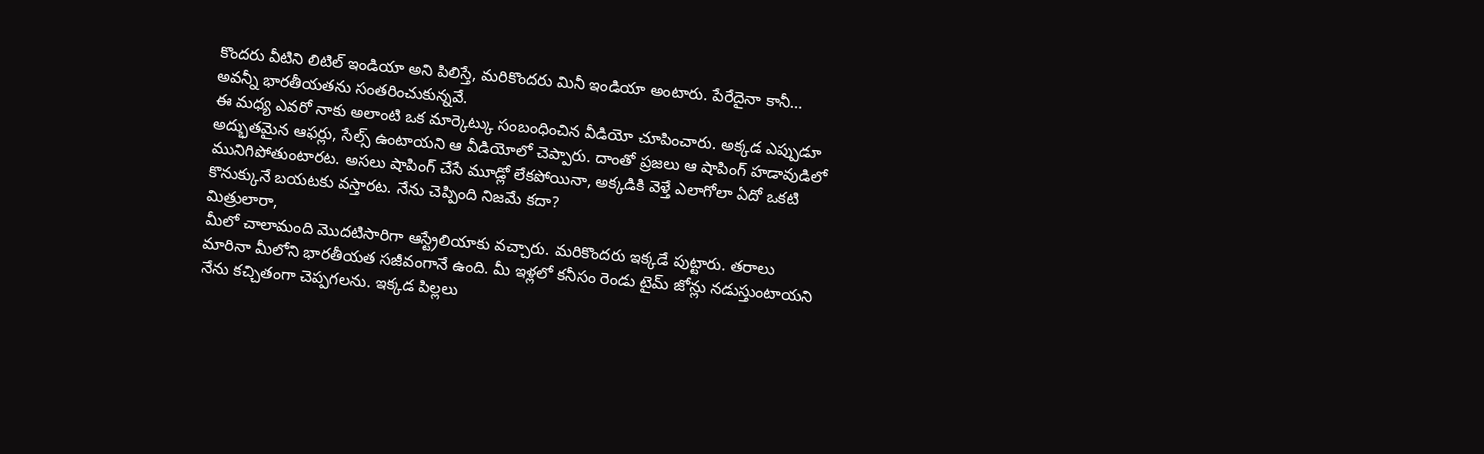కొందరు వీటిని లిటిల్ ఇండియా అని పిలిస్తే, మరికొందరు మినీ ఇండియా అంటారు. పేరేదైనా కానీ… అవన్నీ భారతీయతను సంతరించుకున్నవే.
ఈ మధ్య ఎవరో నాకు అలాంటి ఒక మార్కెట్కు సంబంధించిన వీడియో చూపించారు. అక్కడ ఎప్పుడూ అద్భుతమైన ఆఫర్లు, సేల్స్ ఉంటాయని ఆ వీడియోలో చెప్పారు. దాంతో ప్రజలు ఆ షాపింగ్ హడావుడిలో మునిగిపోతుంటారట. అసలు షాపింగ్ చేసే మూడ్లో లేకపోయినా, అక్కడికి వెళ్తే ఎలాగోలా ఏదో ఒకటి కొనుక్కునే బయటకు వస్తారట. నేను చెప్పింది నిజమే కదా?
మిత్రులారా,
మీలో చాలామంది మొదటిసారిగా ఆస్ట్రేలియాకు వచ్చారు. మరికొందరు ఇక్కడే పుట్టారు. తరాలు మారినా మీలోని భారతీయత సజీవంగానే ఉంది. మీ ఇళ్లలో కనీసం రెండు టైమ్ జోన్లు నడుస్తుంటాయని నేను కచ్చితంగా చెప్పగలను. ఇక్కడ పిల్లలు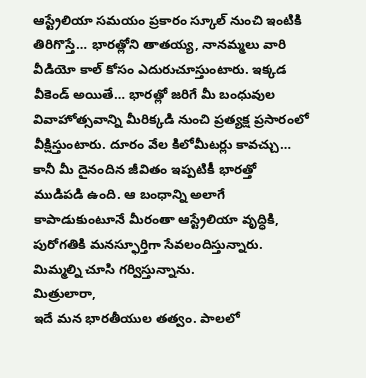ఆస్ట్రేలియా సమయం ప్రకారం స్కూల్ నుంచి ఇంటికి తిరిగొస్తే… భారత్లోని తాతయ్య, నానమ్మలు వారి వీడియో కాల్ కోసం ఎదురుచూస్తుంటారు. ఇక్కడ వీకెండ్ అయితే… భారత్లో జరిగే మీ బంధువుల వివాహోత్సవాన్ని మీరిక్కడి నుంచి ప్రత్యక్ష ప్రసారంలో వీక్షిస్తుంటారు. దూరం వేల కిలోమీటర్లు కావచ్చు… కానీ మీ దైనందిన జీవితం ఇప్పటికీ భారత్తో ముడిపడి ఉంది. ఆ బంధాన్ని అలాగే కాపాడుకుంటూనే మీరంతా ఆస్ట్రేలియా వృద్ధికి, పురోగతికి మనస్ఫూర్తిగా సేవలందిస్తున్నారు. మిమ్మల్ని చూసి గర్విస్తున్నాను.
మిత్రులారా,
ఇదే మన భారతీయుల తత్వం. పాలలో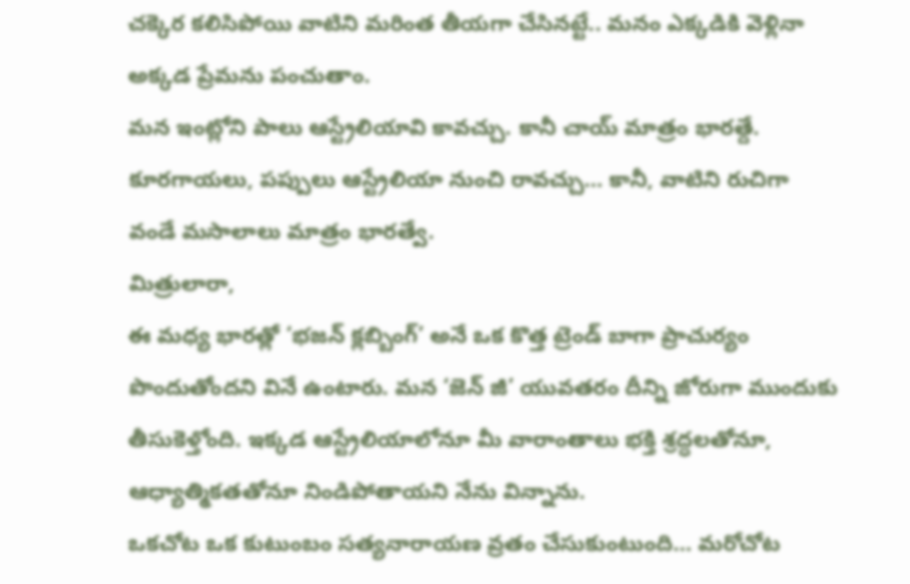చక్కెర కలిసిపోయి వాటిని మరింత తీయగా చేసినట్టే.. మనం ఎక్కడికి వెళ్లినా అక్కడ ప్రేమను పంచుతాం.
మన ఇంట్లోని పాలు ఆస్ట్రేలియావి కావచ్చు. కానీ చాయ్ మాత్రం భారత్దే. కూరగాయలు, పప్పులు ఆస్ట్రేలియా నుంచి రావచ్చు… కానీ, వాటిని రుచిగా వండే మసాలాలు మాత్రం భారత్వే.
మిత్రులారా,
ఈ మధ్య భారత్లో ‘భజన్ క్లబ్బింగ్’ అనే ఒక కొత్త ట్రెండ్ బాగా ప్రాచుర్యం పొందుతోందని వినే ఉంటారు. మన ‘జెన్ జీ’ యువతరం దీన్ని జోరుగా ముందుకు తీసుకెళ్తోంది. ఇక్కడ ఆస్ట్రేలియాలోనూ మీ వారాంతాలు భక్తి శ్రద్ధలతోనూ, ఆధ్యాత్మికతతోనూ నిండిపోతాయని నేను విన్నాను.
ఒకచోట ఒక కుటుంబం సత్యనారాయణ వ్రతం చేసుకుంటుంది… మరోచోట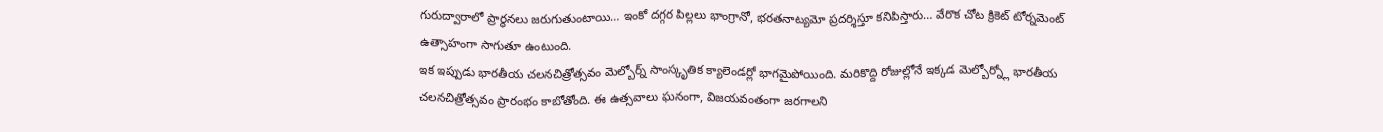గురుద్వారాలో ప్రార్థనలు జరుగుతుంటాయి… ఇంకో దగ్గర పిల్లలు భాంగ్రానో, భరతనాట్యమో ప్రదర్శిస్తూ కనిపిస్తారు… వేరొక చోట క్రికెట్ టోర్నమెంట్ ఉత్సాహంగా సాగుతూ ఉంటుంది.
ఇక ఇప్పుడు భారతీయ చలనచిత్రోత్సవం మెల్బోర్న్ సాంస్కృతిక క్యాలెండర్లో భాగమైపోయింది. మరికొద్ది రోజుల్లోనే ఇక్కడ మెల్బోర్న్లో భారతీయ చలనచిత్రోత్సవం ప్రారంభం కాబోతోంది. ఈ ఉత్సవాలు ఘనంగా, విజయవంతంగా జరగాలని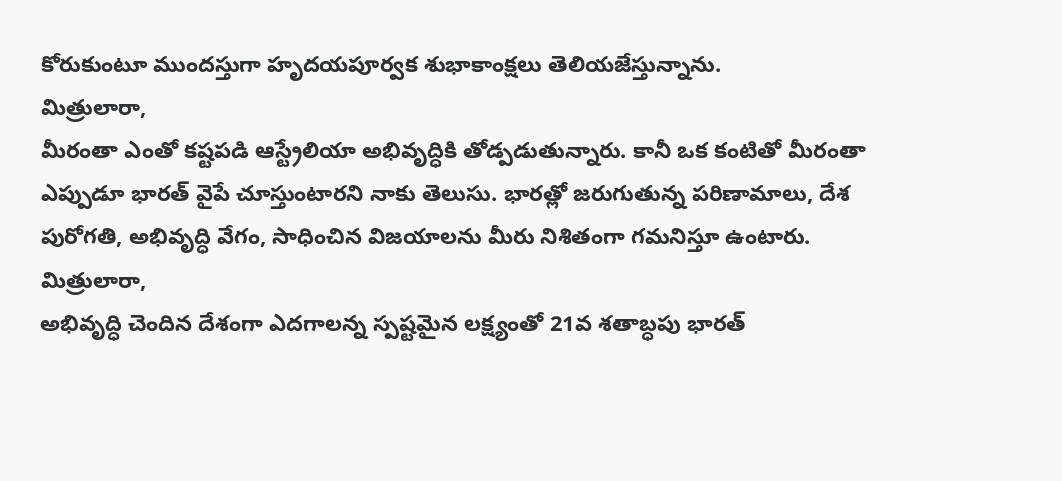కోరుకుంటూ ముందస్తుగా హృదయపూర్వక శుభాకాంక్షలు తెలియజేస్తున్నాను.
మిత్రులారా,
మీరంతా ఎంతో కష్టపడి ఆస్ట్రేలియా అభివృద్ధికి తోడ్పడుతున్నారు. కానీ ఒక కంటితో మీరంతా ఎప్పుడూ భారత్ వైపే చూస్తుంటారని నాకు తెలుసు. భారత్లో జరుగుతున్న పరిణామాలు, దేశ పురోగతి, అభివృద్ధి వేగం, సాధించిన విజయాలను మీరు నిశితంగా గమనిస్తూ ఉంటారు.
మిత్రులారా,
అభివృద్ధి చెందిన దేశంగా ఎదగాలన్న స్పష్టమైన లక్ష్యంతో 21వ శతాబ్ధపు భారత్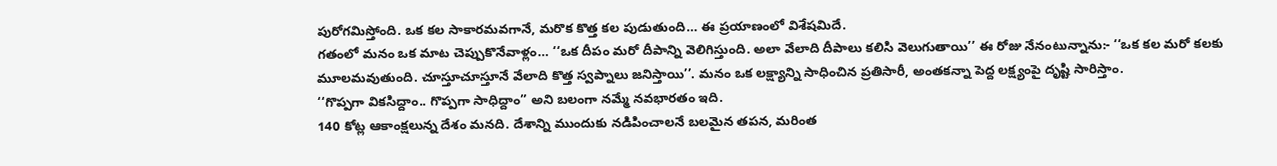పురోగమిస్తోంది. ఒక కల సాకారమవగానే, మరొక కొత్త కల పుడుతుంది… ఈ ప్రయాణంలో విశేషమిదే.
గతంలో మనం ఒక మాట చెప్పుకొనేవాళ్లం… ‘‘ఒక దీపం మరో దీపాన్ని వెలిగిస్తుంది. అలా వేలాది దీపాలు కలిసి వెలుగుతాయి’’ ఈ రోజు నేనంటున్నాను:- ‘‘ఒక కల మరో కలకు మూలమవుతుంది. చూస్తూచూస్తూనే వేలాది కొత్త స్వప్నాలు జనిస్తాయి’’. మనం ఒక లక్ష్యాన్ని సాధించిన ప్రతిసారీ, అంతకన్నా పెద్ద లక్ష్యంపై దృష్టి సారిస్తాం.
‘‘గొప్పగా వికసిద్దాం.. గొప్పగా సాధిద్దాం’’ అని బలంగా నమ్మే నవభారతం ఇది.
140 కోట్ల ఆకాంక్షలున్న దేశం మనది. దేశాన్ని ముందుకు నడిపించాలనే బలమైన తపన, మరింత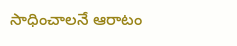సాధించాలనే ఆరాటం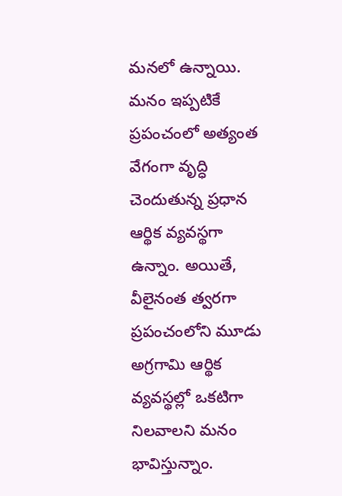మనలో ఉన్నాయి. మనం ఇప్పటికే ప్రపంచంలో అత్యంత వేగంగా వృద్ధి చెందుతున్న ప్రధాన ఆర్థిక వ్యవస్థగా ఉన్నాం. అయితే, వీలైనంత త్వరగా ప్రపంచంలోని మూడు అగ్రగామి ఆర్థిక వ్యవస్థల్లో ఒకటిగా నిలవాలని మనం భావిస్తున్నాం.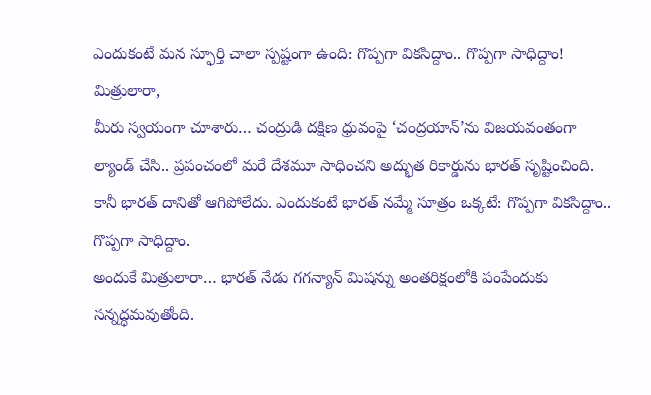ఎందుకంటే మన స్ఫూర్తి చాలా స్పష్టంగా ఉంది: గొప్పగా వికసిద్దాం.. గొప్పగా సాధిద్దాం!
మిత్రులారా,
మీరు స్వయంగా చూశారు… చంద్రుడి దక్షిణ ధ్రువంపై ‘చంద్రయాన్’ను విజయవంతంగా ల్యాండ్ చేసి.. ప్రపంచంలో మరే దేశమూ సాధించని అద్భుత రికార్డును భారత్ సృష్టించింది. కానీ భారత్ దానితో ఆగిపోలేదు. ఎందుకంటే భారత్ నమ్మే సూత్రం ఒక్కటే: గొప్పగా వికసిద్దాం.. గొప్పగా సాధిద్దాం.
అందుకే మిత్రులారా… భారత్ నేడు గగన్యాన్ మిషన్ను అంతరిక్షంలోకి పంపేందుకు సన్నద్ధమవుతోంది.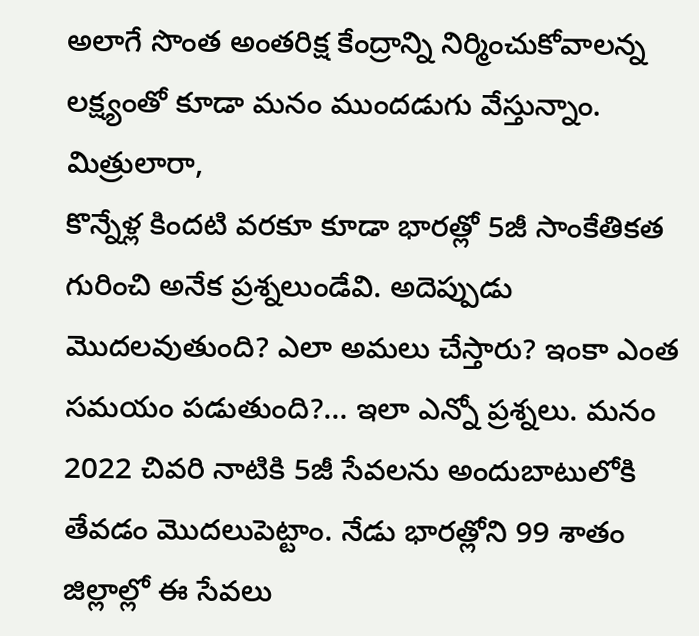అలాగే సొంత అంతరిక్ష కేంద్రాన్ని నిర్మించుకోవాలన్న లక్ష్యంతో కూడా మనం ముందడుగు వేస్తున్నాం.
మిత్రులారా,
కొన్నేళ్ల కిందటి వరకూ కూడా భారత్లో 5జీ సాంకేతికత గురించి అనేక ప్రశ్నలుండేవి. అదెప్పుడు మొదలవుతుంది? ఎలా అమలు చేస్తారు? ఇంకా ఎంత సమయం పడుతుంది?… ఇలా ఎన్నో ప్రశ్నలు. మనం 2022 చివరి నాటికి 5జీ సేవలను అందుబాటులోకి తేవడం మొదలుపెట్టాం. నేడు భారత్లోని 99 శాతం జిల్లాల్లో ఈ సేవలు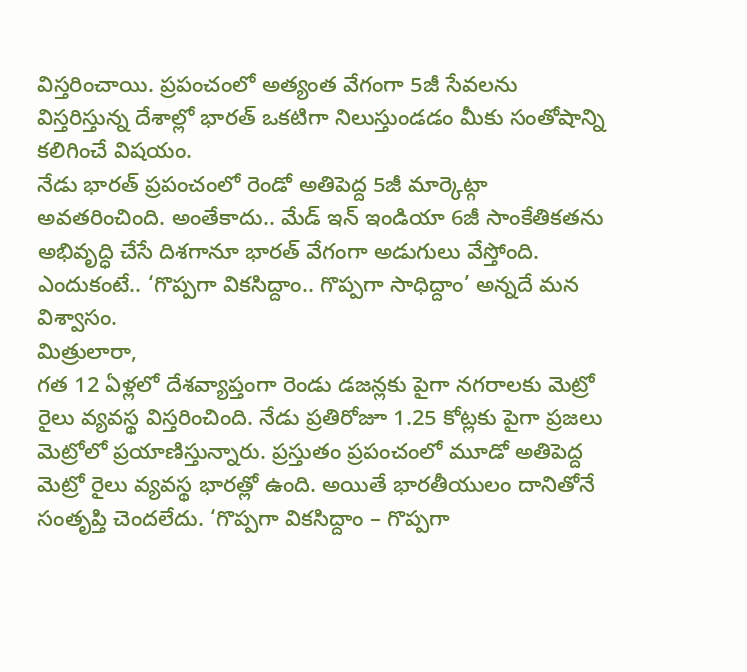విస్తరించాయి. ప్రపంచంలో అత్యంత వేగంగా 5జీ సేవలను విస్తరిస్తున్న దేశాల్లో భారత్ ఒకటిగా నిలుస్తుండడం మీకు సంతోషాన్ని కలిగించే విషయం.
నేడు భారత్ ప్రపంచంలో రెండో అతిపెద్ద 5జీ మార్కెట్గా అవతరించింది. అంతేకాదు.. మేడ్ ఇన్ ఇండియా 6జీ సాంకేతికతను అభివృద్ధి చేసే దిశగానూ భారత్ వేగంగా అడుగులు వేస్తోంది. ఎందుకంటే.. ‘గొప్పగా వికసిద్దాం.. గొప్పగా సాధిద్దాం’ అన్నదే మన విశ్వాసం.
మిత్రులారా,
గత 12 ఏళ్లలో దేశవ్యాప్తంగా రెండు డజన్లకు పైగా నగరాలకు మెట్రో రైలు వ్యవస్థ విస్తరించింది. నేడు ప్రతిరోజూ 1.25 కోట్లకు పైగా ప్రజలు మెట్రోలో ప్రయాణిస్తున్నారు. ప్రస్తుతం ప్రపంచంలో మూడో అతిపెద్ద మెట్రో రైలు వ్యవస్థ భారత్లో ఉంది. అయితే భారతీయులం దానితోనే సంతృప్తి చెందలేదు. ‘గొప్పగా వికసిద్దాం – గొప్పగా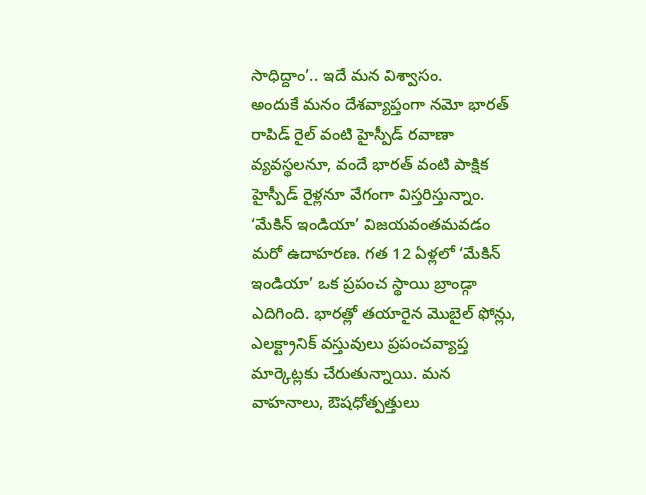సాధిద్దాం’.. ఇదే మన విశ్వాసం.
అందుకే మనం దేశవ్యాప్తంగా నమో భారత్ రాపిడ్ రైల్ వంటి హైస్పీడ్ రవాణా వ్యవస్థలనూ, వందే భారత్ వంటి పాక్షిక హైస్పీడ్ రైళ్లనూ వేగంగా విస్తరిస్తున్నాం.
‘మేకిన్ ఇండియా’ విజయవంతమవడం మరో ఉదాహరణ. గత 12 ఏళ్లలో ‘మేకిన్ ఇండియా’ ఒక ప్రపంచ స్థాయి బ్రాండ్గా ఎదిగింది. భారత్లో తయారైన మొబైల్ ఫోన్లు, ఎలక్ట్రానిక్ వస్తువులు ప్రపంచవ్యాప్త మార్కెట్లకు చేరుతున్నాయి. మన వాహనాలు, ఔషధోత్పత్తులు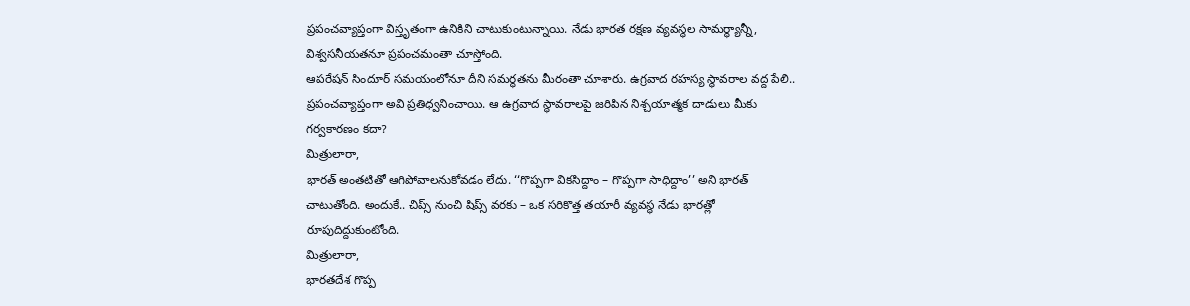ప్రపంచవ్యాప్తంగా విస్తృతంగా ఉనికిని చాటుకుంటున్నాయి. నేడు భారత రక్షణ వ్యవస్థల సామర్థ్యాన్నీ, విశ్వసనీయతనూ ప్రపంచమంతా చూస్తోంది.
ఆపరేషన్ సిందూర్ సమయంలోనూ దీని సమర్థతను మీరంతా చూశారు. ఉగ్రవాద రహస్య స్థావరాల వద్ద పేలి.. ప్రపంచవ్యాప్తంగా అవి ప్రతిధ్వనించాయి. ఆ ఉగ్రవాద స్థావరాలపై జరిపిన నిశ్చయాత్మక దాడులు మీకు గర్వకారణం కదా?
మిత్రులారా,
భారత్ అంతటితో ఆగిపోవాలనుకోవడం లేదు. ‘‘గొప్పగా వికసిద్దాం – గొప్పగా సాధిద్దాం’’ అని భారత్ చాటుతోంది. అందుకే.. చిప్స్ నుంచి షిప్స్ వరకు – ఒక సరికొత్త తయారీ వ్యవస్థ నేడు భారత్లో రూపుదిద్దుకుంటోంది.
మిత్రులారా,
భారతదేశ గొప్ప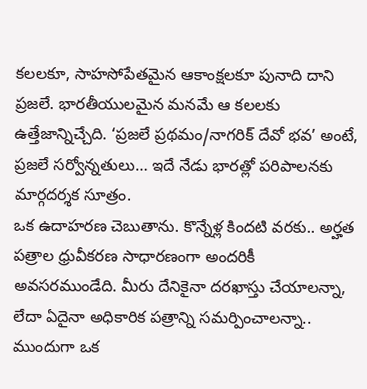కలలకూ, సాహసోపేతమైన ఆకాంక్షలకూ పునాది దాని ప్రజలే. భారతీయులమైన మనమే ఆ కలలకు ఉత్తేజాన్నిచ్చేది. ‘ప్రజలే ప్రథమం/నాగరిక్ దేవో భవ’ అంటే, ప్రజలే సర్వోన్నతులు… ఇదే నేడు భారత్లో పరిపాలనకు మార్గదర్శక సూత్రం.
ఒక ఉదాహరణ చెబుతాను. కొన్నేళ్ల కిందటి వరకు.. అర్హత పత్రాల ధ్రువీకరణ సాధారణంగా అందరికీ అవసరముండేది. మీరు దేనికైనా దరఖాస్తు చేయాలన్నా, లేదా ఏదైనా అధికారిక పత్రాన్ని సమర్పించాలన్నా.. ముందుగా ఒక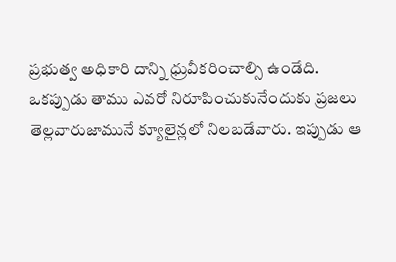ప్రభుత్వ అధికారి దాన్ని ధ్రువీకరించాల్సి ఉండేది.
ఒకప్పుడు తాము ఎవరో నిరూపించుకునేందుకు ప్రజలు తెల్లవారుజామునే క్యూలైన్లలో నిలబడేవారు. ఇప్పుడు ఆ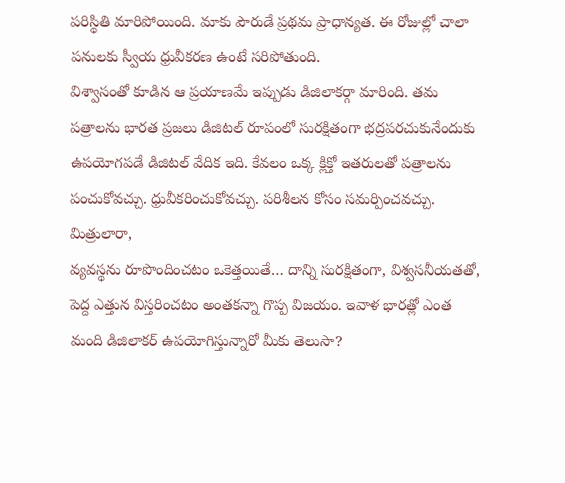పరిస్థితి మారిపోయింది. మాకు పౌరుడే ప్రథమ ప్రాధాన్యత. ఈ రోజుల్లో చాలా పనులకు స్వీయ ధ్రువీకరణ ఉంటే సరిపోతుంది.
విశ్వాసంతో కూడిన ఆ ప్రయాణమే ఇప్పుడు డిజిలాకర్గా మారింది. తమ పత్రాలను భారత ప్రజలు డిజిటల్ రూపంలో సురక్షితంగా భద్రపరచుకునేందుకు ఉపయోగపడే డిజిటల్ వేదిక ఇది. కేవలం ఒక్క క్లిక్తో ఇతరులతో పత్రాలను పంచుకోవచ్చు. ధ్రువీకరించుకోవచ్చు. పరిశీలన కోసం సమర్పించవచ్చు.
మిత్రులారా,
వ్యవస్థను రూపొందించటం ఒకెత్తయితే… దాన్ని సురక్షితంగా, విశ్వసనీయతతో, పెద్ద ఎత్తున విస్తరించటం అంతకన్నా గొప్ప విజయం. ఇవాళ భారత్లో ఎంత మంది డిజిలాకర్ ఉపయోగిస్తున్నారో మీకు తెలుసా?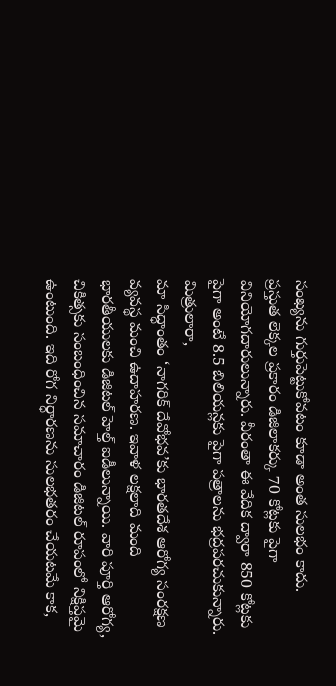సంఖ్యను గుర్తుపెట్టుకోవటం కూడా అంత సులభం కాదు.
ప్రస్తుత లెక్కల ప్రకారం డిజిలాకర్కు 70 కోట్లకు పైగా వినియోగదారులున్నారు. వీరంతా ఈ వేదిక ద్వారా 850 కోట్లకు పైగా అంటే 8.5 బిలియన్లకు పైగా పత్రాలను భద్రపరచుకున్నారు.
మిత్రులారా,
మా సిద్ధాంతం ‘నాగరిక్ దేవోభవ’కు భారతదేశ ఆరోగ్య సంరక్షణ వ్యవస్థ మంచి ఉదాహరణ. ఇవాళ లక్షలాది మంది భారతీయులకు డిజిటల్ హెల్త్ ఐడీలున్నాయి. వారి పూర్తి ఆరోగ్య, చికిత్సకు సంబంధించిన సమాచారం డిజిటల్ రూపంలో నిక్షిప్తమై ఉంటుంది. ఇది రోగ నిర్ధారణను సులభతరం చేయటమే కాక,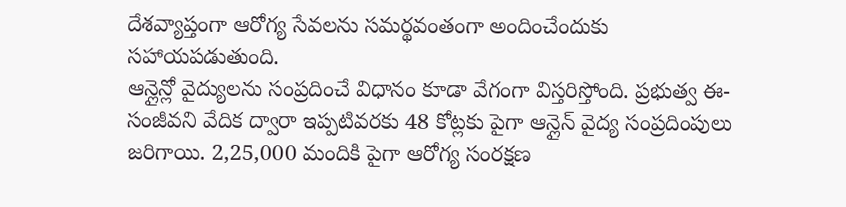దేశవ్యాప్తంగా ఆరోగ్య సేవలను సమర్థవంతంగా అందించేందుకు సహాయపడుతుంది.
ఆన్లైన్లో వైద్యులను సంప్రదించే విధానం కూడా వేగంగా విస్తరిస్తోంది. ప్రభుత్వ ఈ-సంజీవని వేదిక ద్వారా ఇప్పటివరకు 48 కోట్లకు పైగా ఆన్లైన్ వైద్య సంప్రదింపులు జరిగాయి. 2,25,000 మందికి పైగా ఆరోగ్య సంరక్షణ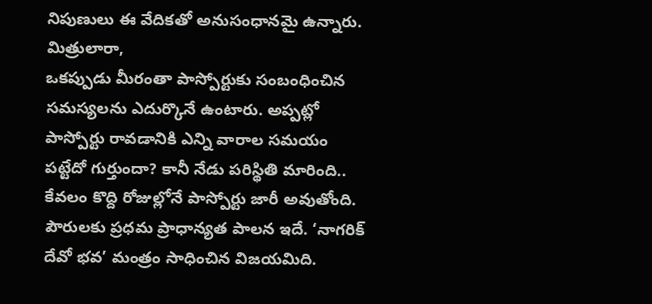నిపుణులు ఈ వేదికతో అనుసంధానమై ఉన్నారు.
మిత్రులారా,
ఒకప్పుడు మీరంతా పాస్పోర్టుకు సంబంధించిన సమస్యలను ఎదుర్కొనే ఉంటారు. అప్పట్లో పాస్పోర్టు రావడానికి ఎన్ని వారాల సమయం పట్టేదో గుర్తుందా? కానీ నేడు పరిస్థితి మారింది.. కేవలం కొద్ది రోజుల్లోనే పాస్పోర్టు జారీ అవుతోంది. పౌరులకు ప్రధమ ప్రాధాన్యత పాలన ఇదే. ‘నాగరిక్ దేవో భవ’ మంత్రం సాధించిన విజయమిది.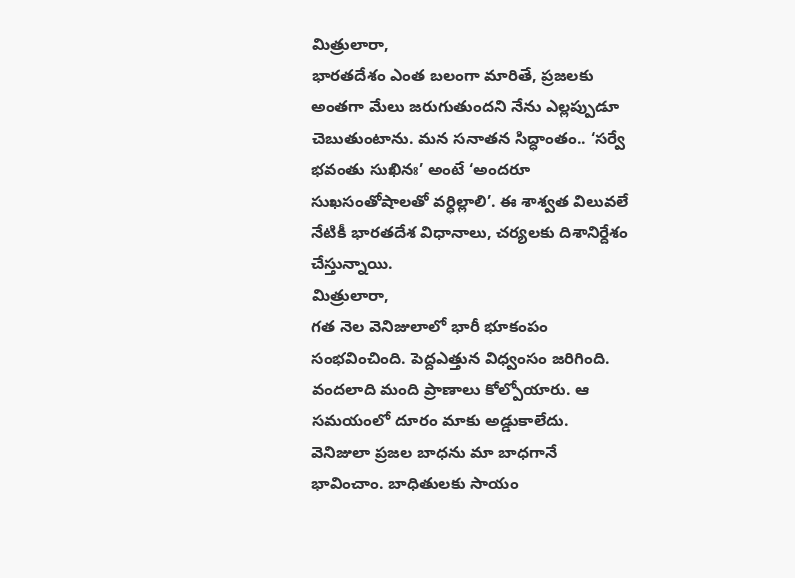మిత్రులారా,
భారతదేశం ఎంత బలంగా మారితే, ప్రజలకు అంతగా మేలు జరుగుతుందని నేను ఎల్లప్పుడూ చెబుతుంటాను. మన సనాతన సిద్ధాంతం.. ‘సర్వే భవంతు సుఖినః’ అంటే ‘అందరూ సుఖసంతోషాలతో వర్ధిల్లాలి’. ఈ శాశ్వత విలువలే నేటికీ భారతదేశ విధానాలు, చర్యలకు దిశానిర్దేశం చేస్తున్నాయి.
మిత్రులారా,
గత నెల వెనిజులాలో భారీ భూకంపం సంభవించింది. పెద్దఎత్తున విధ్వంసం జరిగింది. వందలాది మంది ప్రాణాలు కోల్పోయారు. ఆ సమయంలో దూరం మాకు అడ్డుకాలేదు. వెనిజులా ప్రజల బాధను మా బాధగానే భావించాం. బాధితులకు సాయం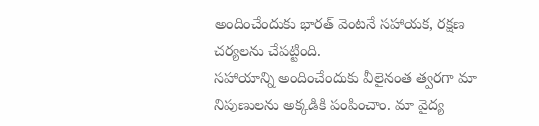అందించేందుకు భారత్ వెంటనే సహాయక, రక్షణ చర్యలను చేపట్టింది.
సహాయాన్ని అందించేందుకు వీలైనంత త్వరగా మా నిపుణులను అక్కడికి పంపించాం. మా వైద్య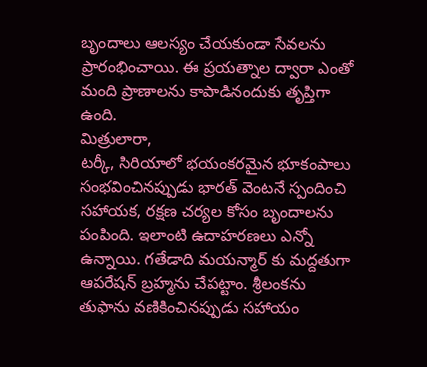బృందాలు ఆలస్యం చేయకుండా సేవలను ప్రారంభించాయి. ఈ ప్రయత్నాల ద్వారా ఎంతో మంది ప్రాణాలను కాపాడినందుకు తృప్తిగా ఉంది.
మిత్రులారా,
టర్కీ, సిరియాలో భయంకరమైన భూకంపాలు సంభవించినప్పుడు భారత్ వెంటనే స్పందించి సహాయక, రక్షణ చర్యల కోసం బృందాలను పంపింది. ఇలాంటి ఉదాహరణలు ఎన్నో ఉన్నాయి. గతేడాది మయన్మార్ కు మద్దతుగా ఆపరేషన్ బ్రహ్మను చేపట్టాం. శ్రీలంకను తుఫాను వణికించినప్పుడు సహాయం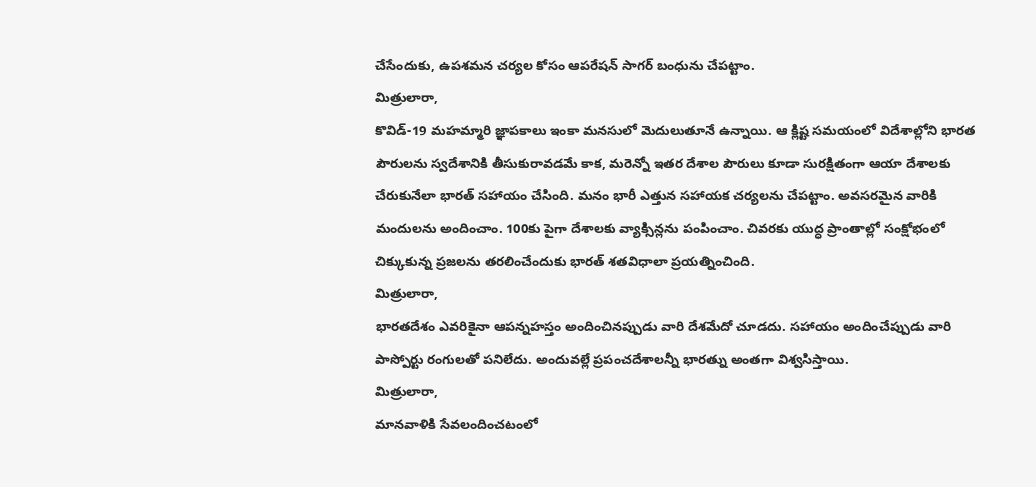చేసేందుకు, ఉపశమన చర్యల కోసం ఆపరేషన్ సాగర్ బంధును చేపట్టాం.
మిత్రులారా,
కొవిడ్-19 మహమ్మారి జ్ఞాపకాలు ఇంకా మనసులో మెదులుతూనే ఉన్నాయి. ఆ క్లిష్ట సమయంలో విదేశాల్లోని భారత పౌరులను స్వదేశానికి తీసుకురావడమే కాక, మరెన్నో ఇతర దేశాల పౌరులు కూడా సురక్షితంగా ఆయా దేశాలకు చేరుకునేలా భారత్ సహాయం చేసింది. మనం భారీ ఎత్తున సహాయక చర్యలను చేపట్టాం. అవసరమైన వారికి మందులను అందించాం. 100కు పైగా దేశాలకు వ్యాక్సిన్లను పంపించాం. చివరకు యుద్ధ ప్రాంతాల్లో సంక్షోభంలో చిక్కుకున్న ప్రజలను తరలించేందుకు భారత్ శతవిధాలా ప్రయత్నించింది.
మిత్రులారా,
భారతదేశం ఎవరికైనా ఆపన్నహస్తం అందించినప్పుడు వారి దేశమేదో చూడదు. సహాయం అందించేప్పుడు వారి పాస్పోర్టు రంగులతో పనిలేదు. అందువల్లే ప్రపంచదేశాలన్నీ భారత్ను అంతగా విశ్వసిస్తాయి.
మిత్రులారా,
మానవాళికి సేవలందించటంలో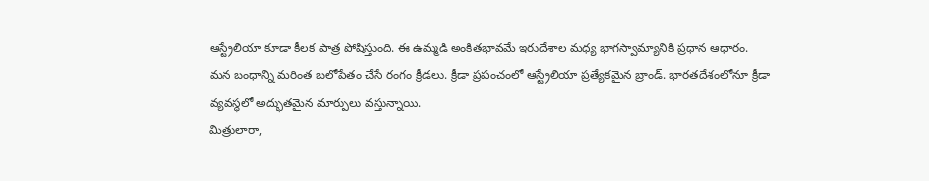ఆస్ట్రేలియా కూడా కీలక పాత్ర పోషిస్తుంది. ఈ ఉమ్మడి అంకితభావమే ఇరుదేశాల మధ్య భాగస్వామ్యానికి ప్రధాన ఆధారం.
మన బంధాన్ని మరింత బలోపేతం చేసే రంగం క్రీడలు. క్రీడా ప్రపంచంలో ఆస్ట్రేలియా ప్రత్యేకమైన బ్రాండ్. భారతదేశంలోనూ క్రీడా వ్యవస్థలో అద్భుతమైన మార్పులు వస్తున్నాయి.
మిత్రులారా,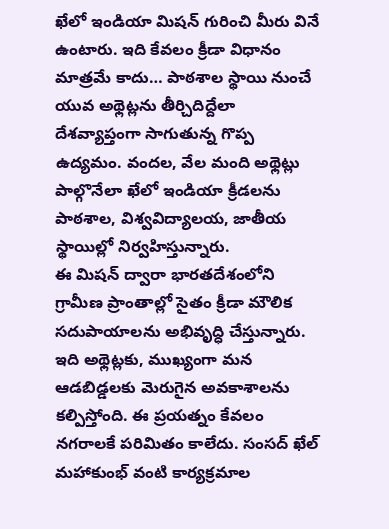ఖేలో ఇండియా మిషన్ గురించి మీరు వినే ఉంటారు. ఇది కేవలం క్రీడా విధానం మాత్రమే కాదు… పాఠశాల స్థాయి నుంచే యువ అథ్లెట్లను తీర్చిదిద్దేలా దేశవ్యాప్తంగా సాగుతున్న గొప్ప ఉద్యమం. వందల, వేల మంది అథ్లెట్లు పాల్గొనేలా ఖేలో ఇండియా క్రీడలను పాఠశాల, విశ్వవిద్యాలయ, జాతీయ స్థాయిల్లో నిర్వహిస్తున్నారు.
ఈ మిషన్ ద్వారా భారతదేశంలోని గ్రామీణ ప్రాంతాల్లో సైతం క్రీడా మౌలిక సదుపాయాలను అభివృద్ధి చేస్తున్నారు. ఇది అథ్లెట్లకు, ముఖ్యంగా మన ఆడబిడ్డలకు మెరుగైన అవకాశాలను కల్పిస్తోంది. ఈ ప్రయత్నం కేవలం నగరాలకే పరిమితం కాలేదు. సంసద్ ఖేల్ మహాకుంభ్ వంటి కార్యక్రమాల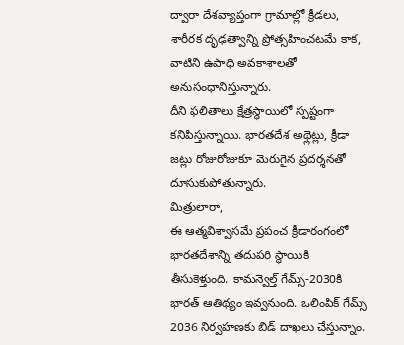ద్వారా దేశవ్యాప్తంగా గ్రామాల్లో క్రీడలు, శారీరక దృఢత్వాన్ని ప్రోత్సహించటమే కాక, వాటిని ఉపాధి అవకాశాలతో అనుసంధానిస్తున్నారు.
దీని ఫలితాలు క్షేత్రస్థాయిలో స్పష్టంగా కనిపిస్తున్నాయి. భారతదేశ అథ్లెట్లు, క్రీడా జట్లు రోజురోజుకూ మెరుగైన ప్రదర్శనతో దూసుకుపోతున్నారు.
మిత్రులారా,
ఈ ఆత్మవిశ్వాసమే ప్రపంచ క్రీడారంగంలో భారతదేశాన్ని తదుపరి స్థాయికి తీసుకెళ్తుంది. కామన్వెల్త్ గేమ్స్-2030కి భారత్ ఆతిథ్యం ఇవ్వనుంది. ఒలింపిక్ గేమ్స్ 2036 నిర్వహణకు బిడ్ దాఖలు చేస్తున్నాం.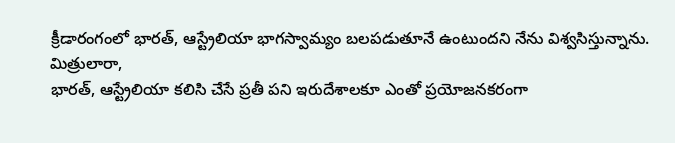క్రీడారంగంలో భారత్, ఆస్ట్రేలియా భాగస్వామ్యం బలపడుతూనే ఉంటుందని నేను విశ్వసిస్తున్నాను.
మిత్రులారా,
భారత్, ఆస్ట్రేలియా కలిసి చేసే ప్రతీ పని ఇరుదేశాలకూ ఎంతో ప్రయోజనకరంగా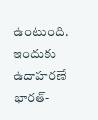ఉంటుంది. ఇందుకు ఉదాహరణే భారత్-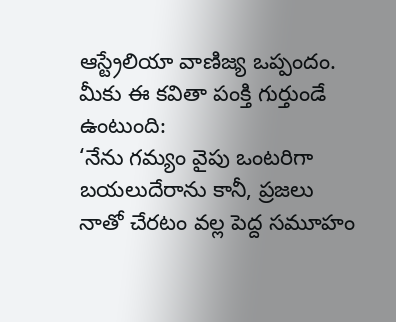ఆస్ట్రేలియా వాణిజ్య ఒప్పందం. మీకు ఈ కవితా పంక్తి గుర్తుండే ఉంటుంది:
‘నేను గమ్యం వైపు ఒంటరిగా బయలుదేరాను కానీ, ప్రజలు నాతో చేరటం వల్ల పెద్ద సమూహం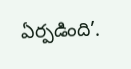ఏర్పడింది’.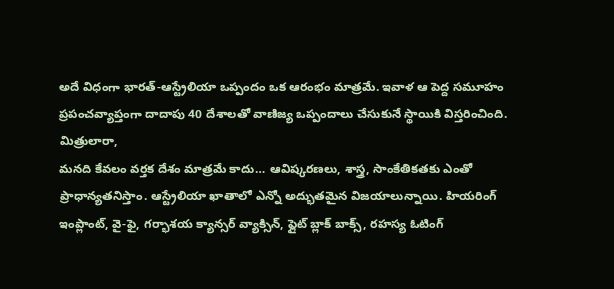అదే విధంగా భారత్-ఆస్ట్రేలియా ఒప్పందం ఒక ఆరంభం మాత్రమే. ఇవాళ ఆ పెద్ద సమూహం ప్రపంచవ్యాప్తంగా దాదాపు 40 దేశాలతో వాణిజ్య ఒప్పందాలు చేసుకునే స్థాయికి విస్తరించింది.
మిత్రులారా,
మనది కేవలం వర్తక దేశం మాత్రమే కాదు… ఆవిష్కరణలు, శాస్త్ర, సాంకేతికతకు ఎంతో ప్రాధాన్యతనిస్తాం. ఆస్ట్రేలియా ఖాతాలో ఎన్నో అద్భుతమైన విజయాలున్నాయి. హియరింగ్ ఇంప్లాంట్, వై-ఫై, గర్భాశయ క్యాన్సర్ వ్యాక్సిన్, ఫ్లైట్ బ్లాక్ బాక్స్, రహస్య ఓటింగ్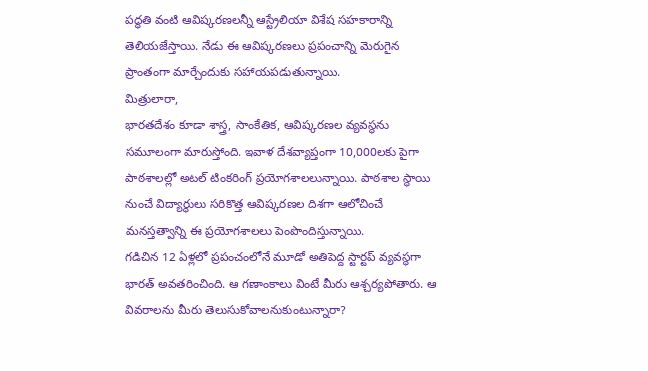పద్ధతి వంటి ఆవిష్కరణలన్నీ ఆస్ట్రేలియా విశేష సహకారాన్ని తెలియజేస్తాయి. నేడు ఈ ఆవిష్కరణలు ప్రపంచాన్ని మెరుగైన ప్రాంతంగా మార్చేందుకు సహాయపడుతున్నాయి.
మిత్రులారా,
భారతదేశం కూడా శాస్త్ర, సాంకేతిక, ఆవిష్కరణల వ్యవస్థను సమూలంగా మారుస్తోంది. ఇవాళ దేశవ్యాప్తంగా 10,000లకు పైగా పాఠశాలల్లో అటల్ టింకరింగ్ ప్రయోగశాలలున్నాయి. పాఠశాల స్థాయి నుంచే విద్యార్థులు సరికొత్త ఆవిష్కరణల దిశగా ఆలోచించే మనస్తత్వాన్ని ఈ ప్రయోగశాలలు పెంపొందిస్తున్నాయి.
గడిచిన 12 ఏళ్లలో ప్రపంచంలోనే మూడో అతిపెద్ద స్టార్టప్ వ్యవస్థగా భారత్ అవతరించింది. ఆ గణాంకాలు వింటే మీరు ఆశ్చర్యపోతారు. ఆ వివరాలను మీరు తెలుసుకోవాలనుకుంటున్నారా?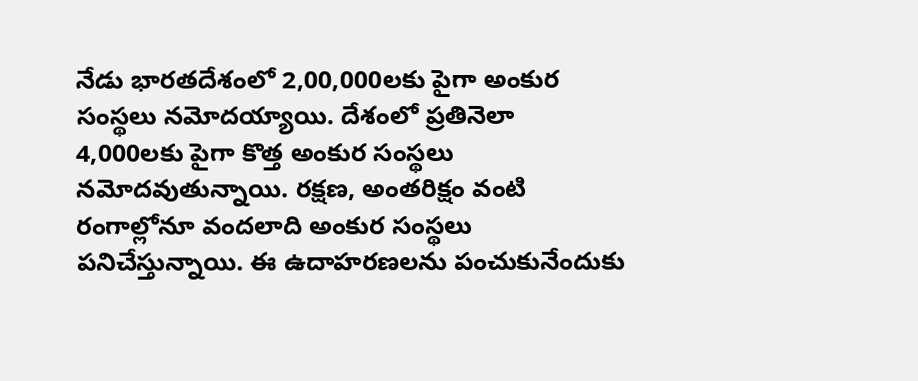నేడు భారతదేశంలో 2,00,000లకు పైగా అంకుర సంస్థలు నమోదయ్యాయి. దేశంలో ప్రతినెలా 4,000లకు పైగా కొత్త అంకుర సంస్థలు నమోదవుతున్నాయి. రక్షణ, అంతరిక్షం వంటి రంగాల్లోనూ వందలాది అంకుర సంస్థలు పనిచేస్తున్నాయి. ఈ ఉదాహరణలను పంచుకునేందుకు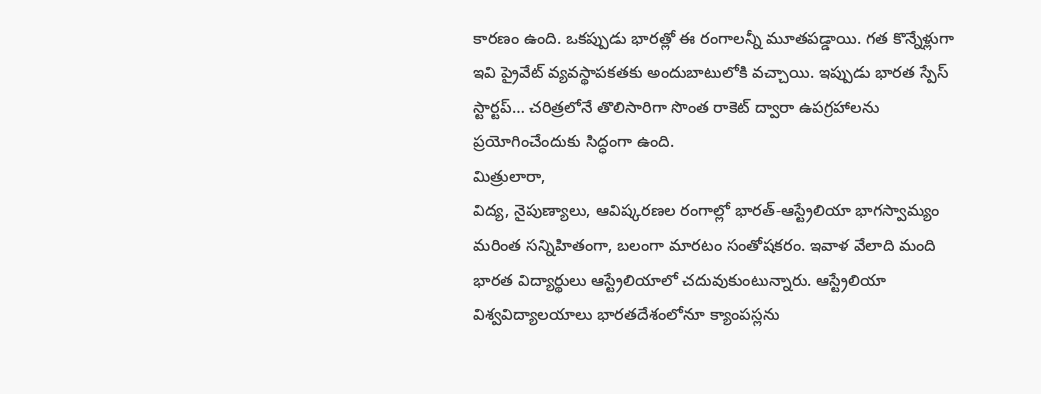కారణం ఉంది. ఒకప్పుడు భారత్లో ఈ రంగాలన్నీ మూతపడ్డాయి. గత కొన్నేళ్లుగా ఇవి ప్రైవేట్ వ్యవస్థాపకతకు అందుబాటులోకి వచ్చాయి. ఇప్పుడు భారత స్పేస్ స్టార్టప్… చరిత్రలోనే తొలిసారిగా సొంత రాకెట్ ద్వారా ఉపగ్రహాలను ప్రయోగించేందుకు సిద్ధంగా ఉంది.
మిత్రులారా,
విద్య, నైపుణ్యాలు, ఆవిష్కరణల రంగాల్లో భారత్-ఆస్ట్రేలియా భాగస్వామ్యం మరింత సన్నిహితంగా, బలంగా మారటం సంతోషకరం. ఇవాళ వేలాది మంది భారత విద్యార్థులు ఆస్ట్రేలియాలో చదువుకుంటున్నారు. ఆస్ట్రేలియా విశ్వవిద్యాలయాలు భారతదేశంలోనూ క్యాంపస్లను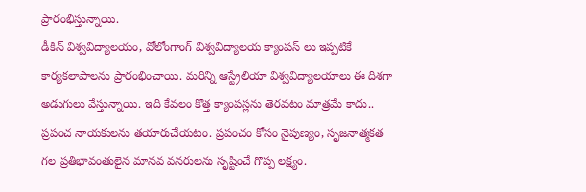ప్రారంభిస్తున్నాయి.
డీకిన్ విశ్వవిద్యాలయం, వోలోంగాంగ్ విశ్వవిద్యాలయ క్యాంపస్ లు ఇప్పటికే కార్యకలాపాలను ప్రారంభించాయి. మరిన్ని ఆస్ట్రేలియా విశ్వవిద్యాలయాలు ఈ దిశగా అడుగులు వేస్తున్నాయి. ఇది కేవలం కొత్త క్యాంపస్లను తెరవటం మాత్రమే కాదు.. ప్రపంచ నాయకులను తయారుచేయటం. ప్రపంచం కోసం నైపుణ్యం, సృజనాత్మకత గల ప్రతిభావంతులైన మానవ వనరులను సృష్టించే గొప్ప లక్ష్యం.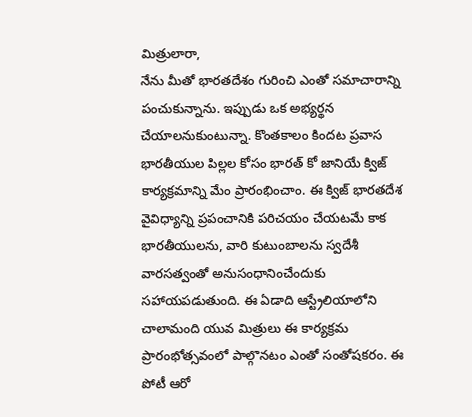మిత్రులారా,
నేను మీతో భారతదేశం గురించి ఎంతో సమాచారాన్ని పంచుకున్నాను. ఇప్పుడు ఒక అభ్యర్థన చేయాలనుకుంటున్నా. కొంతకాలం కిందట ప్రవాస భారతీయుల పిల్లల కోసం భారత్ కో జానియే క్విజ్ కార్యక్రమాన్ని మేం ప్రారంభించాం. ఈ క్విజ్ భారతదేశ వైవిధ్యాన్ని ప్రపంచానికి పరిచయం చేయటమే కాక భారతీయులను, వారి కుటుంబాలను స్వదేశీ వారసత్వంతో అనుసంధానించేందుకు సహాయపడుతుంది. ఈ ఏడాది ఆస్ట్రేలియాలోని చాలామంది యువ మిత్రులు ఈ కార్యక్రమ ప్రారంభోత్సవంలో పాల్గొనటం ఎంతో సంతోషకరం. ఈ పోటీ ఆరో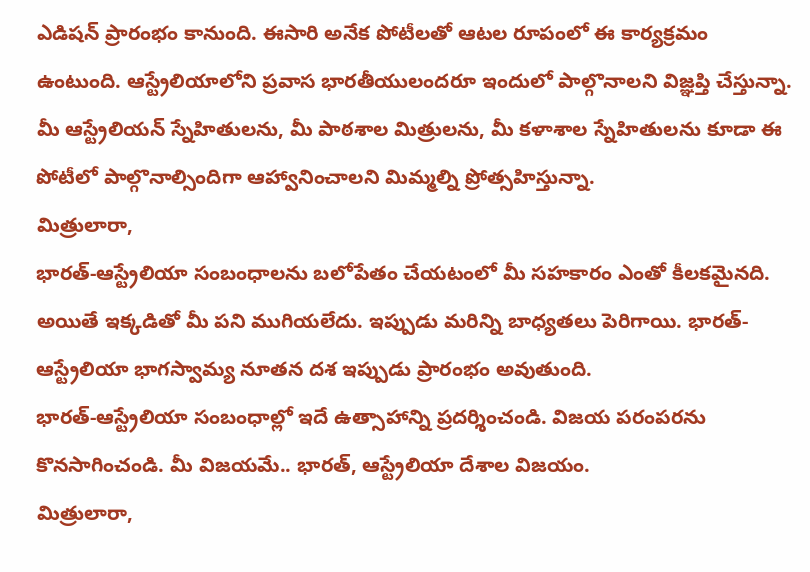ఎడిషన్ ప్రారంభం కానుంది. ఈసారి అనేక పోటీలతో ఆటల రూపంలో ఈ కార్యక్రమం ఉంటుంది. ఆస్ట్రేలియాలోని ప్రవాస భారతీయులందరూ ఇందులో పాల్గొనాలని విజ్ఞప్తి చేస్తున్నా. మీ ఆస్ట్రేలియన్ స్నేహితులను, మీ పాఠశాల మిత్రులను, మీ కళాశాల స్నేహితులను కూడా ఈ పోటీలో పాల్గొనాల్సిందిగా ఆహ్వానించాలని మిమ్మల్ని ప్రోత్సహిస్తున్నా.
మిత్రులారా,
భారత్-ఆస్ట్రేలియా సంబంధాలను బలోపేతం చేయటంలో మీ సహకారం ఎంతో కీలకమైనది. అయితే ఇక్కడితో మీ పని ముగియలేదు. ఇప్పుడు మరిన్ని బాధ్యతలు పెరిగాయి. భారత్-ఆస్ట్రేలియా భాగస్వామ్య నూతన దశ ఇప్పుడు ప్రారంభం అవుతుంది.
భారత్-ఆస్ట్రేలియా సంబంధాల్లో ఇదే ఉత్సాహాన్ని ప్రదర్శించండి. విజయ పరంపరను కొనసాగించండి. మీ విజయమే.. భారత్, ఆస్ట్రేలియా దేశాల విజయం.
మిత్రులారా,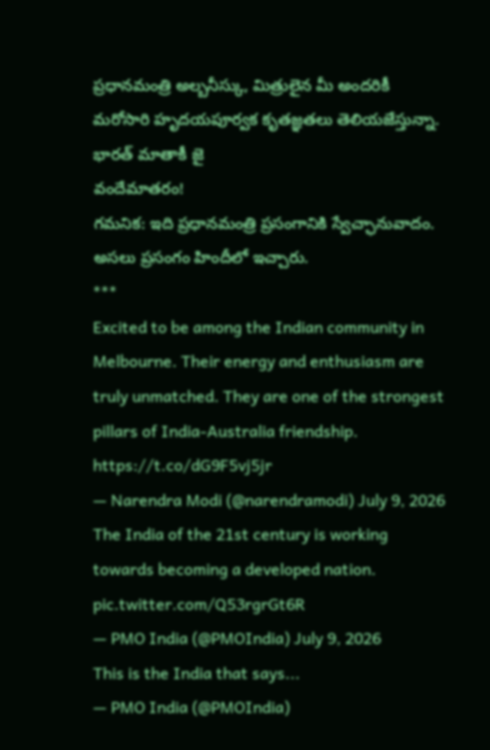ప్రధానమంత్రి అల్బనీస్కు, మిత్రులైన మీ అందరికీ మరోసారి హృదయపూర్వక కృతజ్ఞతలు తెలియజేస్తున్నా.
భారత్ మాతాకీ జై
వందేమాతరం!
గమనిక: ఇది ప్రధానమంత్రి ప్రసంగానికి స్వేచ్ఛానువాదం. అసలు ప్రసంగం హిందీలో ఇచ్చారు.
***
Excited to be among the Indian community in Melbourne. Their energy and enthusiasm are truly unmatched. They are one of the strongest pillars of India-Australia friendship. https://t.co/dG9F5vj5jr
— Narendra Modi (@narendramodi) July 9, 2026
The India of the 21st century is working towards becoming a developed nation. pic.twitter.com/Q53rgrGt6R
— PMO India (@PMOIndia) July 9, 2026
This is the India that says...
— PMO India (@PMOIndia)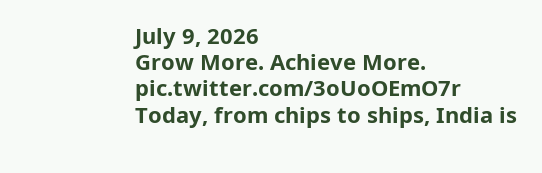July 9, 2026
Grow More. Achieve More. pic.twitter.com/3oUoOEmO7r
Today, from chips to ships, India is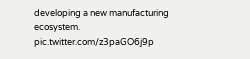developing a new manufacturing ecosystem. pic.twitter.com/z3paGO6j9p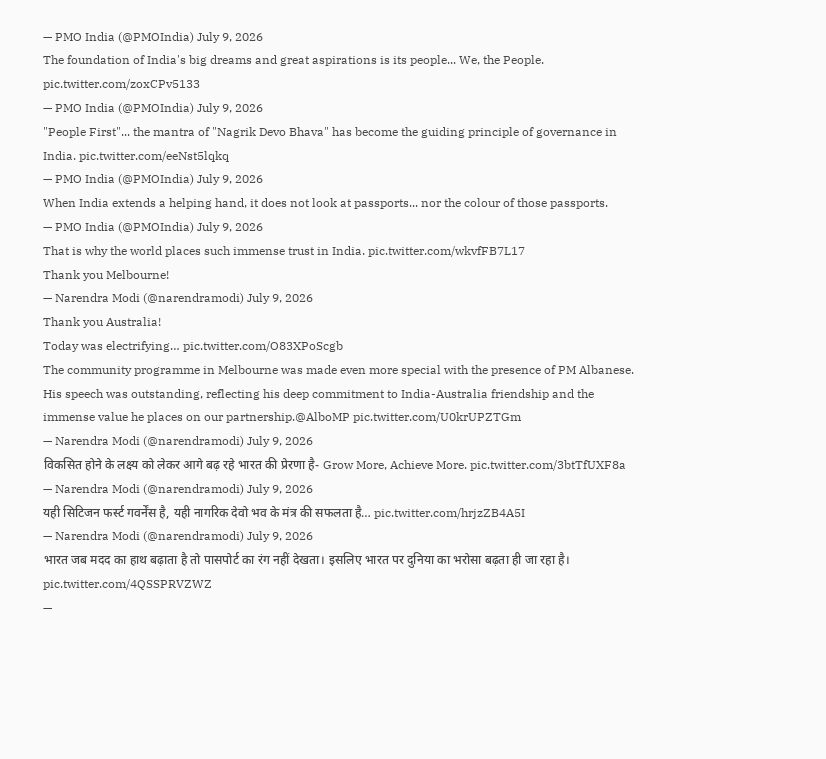— PMO India (@PMOIndia) July 9, 2026
The foundation of India's big dreams and great aspirations is its people... We, the People. pic.twitter.com/zoxCPv5133
— PMO India (@PMOIndia) July 9, 2026
"People First"... the mantra of "Nagrik Devo Bhava" has become the guiding principle of governance in India. pic.twitter.com/eeNst5lqkq
— PMO India (@PMOIndia) July 9, 2026
When India extends a helping hand, it does not look at passports... nor the colour of those passports.
— PMO India (@PMOIndia) July 9, 2026
That is why the world places such immense trust in India. pic.twitter.com/wkvfFB7L17
Thank you Melbourne!
— Narendra Modi (@narendramodi) July 9, 2026
Thank you Australia!
Today was electrifying… pic.twitter.com/O83XPoScgb
The community programme in Melbourne was made even more special with the presence of PM Albanese. His speech was outstanding, reflecting his deep commitment to India-Australia friendship and the immense value he places on our partnership.@AlboMP pic.twitter.com/U0krUPZTGm
— Narendra Modi (@narendramodi) July 9, 2026
विकसित होने के लक्ष्य को लेकर आगे बढ़ रहे भारत की प्रेरणा है- Grow More, Achieve More. pic.twitter.com/3btTfUXF8a
— Narendra Modi (@narendramodi) July 9, 2026
यही सिटिजन फर्स्ट गवर्नेंस है, यही नागरिक देवो भव के मंत्र की सफलता है… pic.twitter.com/hrjzZB4A5I
— Narendra Modi (@narendramodi) July 9, 2026
भारत जब मदद का हाथ बढ़ाता है तो पासपोर्ट का रंग नहीं देखता। इसलिए भारत पर दुनिया का भरोसा बढ़ता ही जा रहा है। pic.twitter.com/4QSSPRVZWZ
—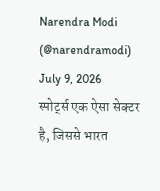Narendra Modi (@narendramodi) July 9, 2026
स्पोर्ट्स एक ऐसा सेक्टर है, जिससे भारत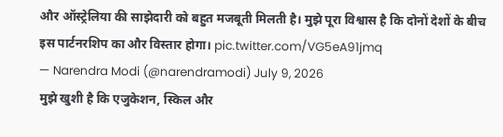और ऑस्ट्रेलिया की साझेदारी को बहुत मजबूती मिलती है। मुझे पूरा विश्वास है कि दोनों देशों के बीच इस पार्टनरशिप का और विस्तार होगा। pic.twitter.com/VG5eA91jmq
— Narendra Modi (@narendramodi) July 9, 2026
मुझे खुशी है कि एजुकेशन, स्किल और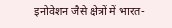इनोवेशन जैसे क्षेत्रों में भारत-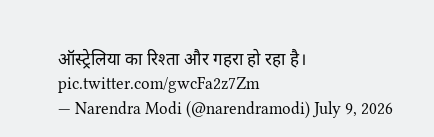ऑस्ट्रेलिया का रिश्ता और गहरा हो रहा है। pic.twitter.com/gwcFa2z7Zm
— Narendra Modi (@narendramodi) July 9, 2026